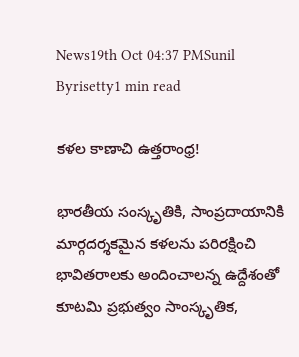News19th Oct 04:37 PMSunil Byrisetty1 min read

కళల కాణాచి ఉత్తరాంధ్ర!

భారతీయ సంస్కృతికి, సాంప్రదాయానికి మార్గదర్శకమైన కళలను పరిరక్షించి భావితరాలకు అందించాలన్న ఉద్దేశంతో కూటమి ప్రభుత్వం సాంస్కృతిక,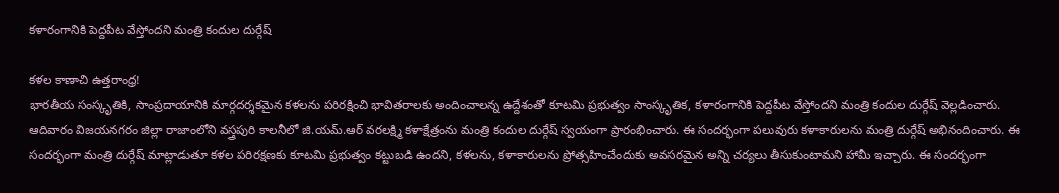కళారంగానికి పెద్దపీట వేస్తోందని మంత్రి కందుల దుర్గేష్

కళల కాణాచి ఉత్తరాంధ్ర!
భారతీయ సంస్కృతికి, సాంప్రదాయానికి మార్గదర్శకమైన కళలను పరిరక్షించి భావితరాలకు అందించాలన్న ఉద్దేశంతో కూటమి ప్రభుత్వం సాంస్కృతిక, కళారంగానికి పెద్దపీట వేస్తోందని మంత్రి కందుల దుర్గేష్ వెల్లడించారు. ఆదివారం విజయనగరం జిల్లా రాజాంలోని వస్త్రపురి కాలనీలో జి.యమ్.ఆర్ వరలక్ష్మి కళాక్షేత్రంను మంత్రి కందుల దుర్గేష్ స్వయంగా ప్రారంభించారు. ఈ సందర్భంగా పలువురు కళాకారులను మంత్రి దుర్గేష్ అభినందించారు. ఈ సందర్భంగా మంత్రి దుర్గేష్ మాట్లాడుతూ కళల పరిరక్షణకు కూటమి ప్రభుత్వం కట్టుబడి ఉందని, కళలను, కళాకారులను ప్రోత్సహించేందుకు అవసరమైన అన్ని చర్యలు తీసుకుంటామని హామీ ఇచ్చారు. ఈ సందర్భంగా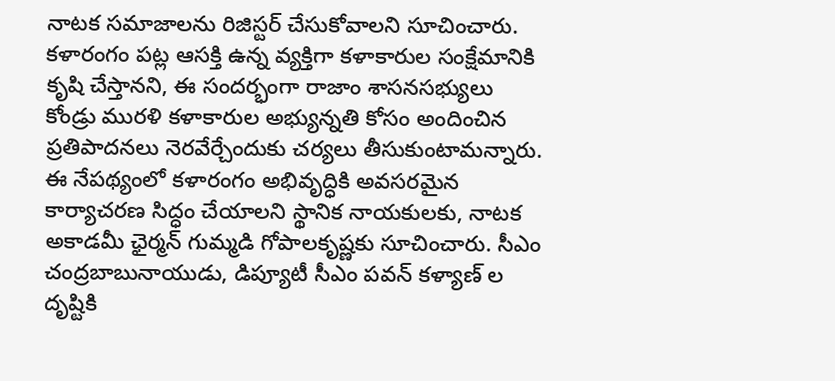నాటక సమాజాలను రిజిస్టర్ చేసుకోవాలని సూచించారు. కళారంగం పట్ల ఆసక్తి ఉన్న వ్యక్తిగా కళాకారుల సంక్షేమానికి కృషి చేస్తానని, ఈ సందర్భంగా రాజాం శాసనసభ్యులు కోండ్రు మురళి కళాకారుల అభ్యున్నతి కోసం అందించిన ప్రతిపాదనలు నెరవేర్చేందుకు చర్యలు తీసుకుంటామన్నారు. ఈ నేపథ్యంలో కళారంగం అభివృద్ధికి అవసరమైన కార్యాచరణ సిద్ధం చేయాలని స్థానిక నాయకులకు, నాటక అకాడమీ ఛైర్మన్ గుమ్మడి గోపాలకృష్ణకు సూచించారు. సీఎం చంద్రబాబునాయుడు, డిప్యూటీ సీఎం పవన్ కళ్యాణ్ ల దృష్టికి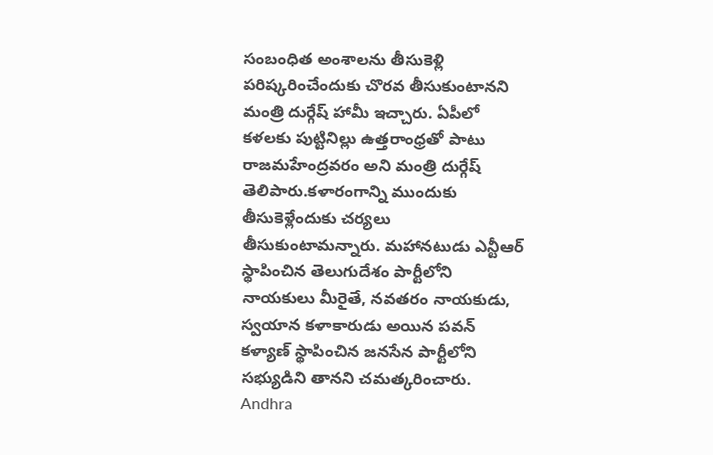సంబంధిత అంశాలను తీసుకెళ్లి పరిష్కరించేందుకు చొరవ తీసుకుంటానని మంత్రి దుర్గేష్ హామీ ఇచ్చారు. ఏపీలో కళలకు పుట్టినిల్లు ఉత్తరాంధ్రతో పాటు రాజమహేంద్రవరం అని మంత్రి దుర్గేష్ తెలిపారు.కళారంగాన్ని ముందుకు తీసుకెళ్లేందుకు చర్యలు తీసుకుంటామన్నారు. మహానటుడు ఎన్టీఆర్ స్థాపించిన తెలుగుదేశం పార్టీలోని నాయకులు మీరైతే, నవతరం నాయకుడు, స్వయాన కళాకారుడు అయిన పవన్ కళ్యాణ్ స్థాపించిన జనసేన పార్టీలోని సభ్యుడిని తానని చమత్కరించారు.
Andhra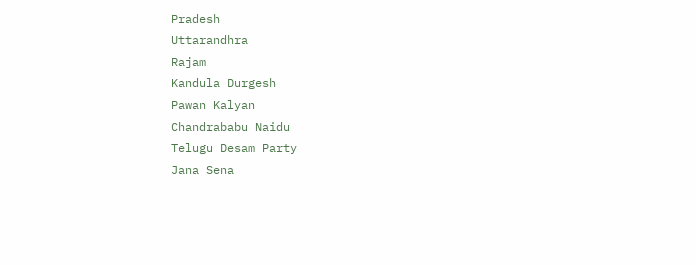Pradesh
Uttarandhra
Rajam
Kandula Durgesh
Pawan Kalyan
Chandrababu Naidu
Telugu Desam Party
Jana Sena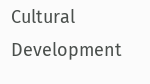Cultural Development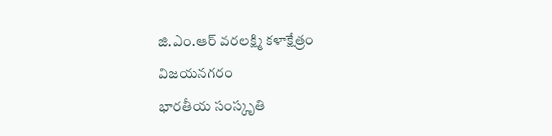జి.ఎం.ఆర్ వరలక్ష్మి కళాక్షేత్రం
విజయనగరం
భారతీయ సంస్కృతి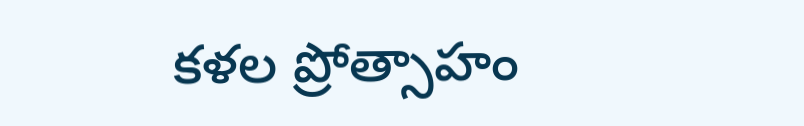కళల ప్రోత్సాహం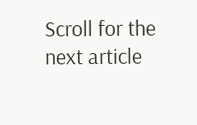Scroll for the next article